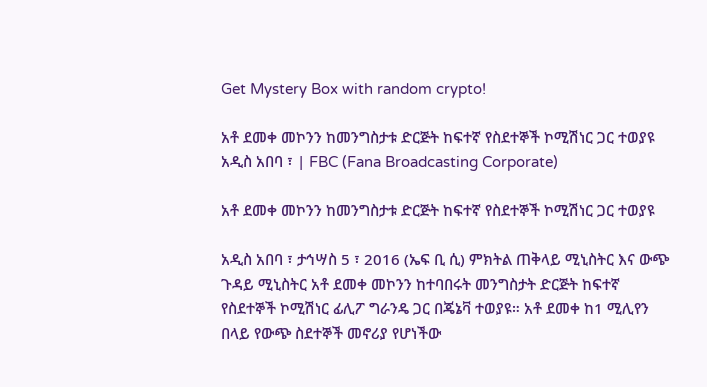Get Mystery Box with random crypto!

አቶ ደመቀ መኮንን ከመንግስታቱ ድርጅት ከፍተኛ የስደተኞች ኮሚሽነር ጋር ተወያዩ አዲስ አበባ ፣ | FBC (Fana Broadcasting Corporate)

አቶ ደመቀ መኮንን ከመንግስታቱ ድርጅት ከፍተኛ የስደተኞች ኮሚሽነር ጋር ተወያዩ

አዲስ አበባ ፣ ታኅሣስ 5 ፣ 2016 (ኤፍ ቢ ሲ) ምክትል ጠቅላይ ሚኒስትር እና ውጭ ጉዳይ ሚኒስትር አቶ ደመቀ መኮንን ከተባበሩት መንግስታት ድርጅት ከፍተኛ የስደተኞች ኮሚሽነር ፊሊፖ ግራንዴ ጋር በጄኔቫ ተወያዩ። አቶ ደመቀ ከ1 ሚሊየን በላይ የውጭ ስደተኞች መኖሪያ የሆነችው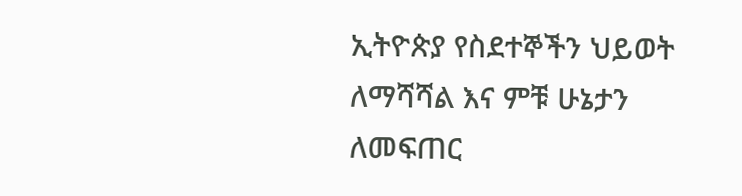ኢትዮጵያ የስደተኞችን ህይወት ለማሻሻል እና ምቹ ሁኔታን ለመፍጠር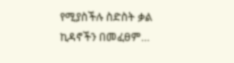የሚያስችሉ ስድስት ቃል ኪዳኖችን በመፈፀም…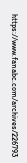https://www.fanabc.com/archives/226793